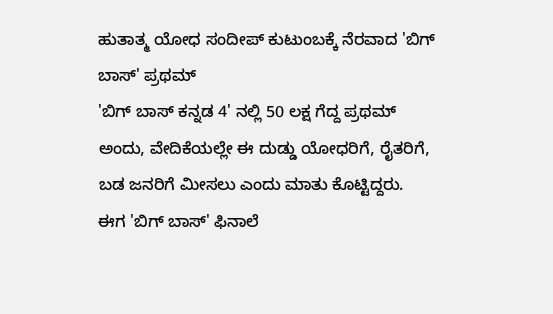ಹುತಾತ್ಮ ಯೋಧ ಸಂದೀಪ್ ಕುಟುಂಬಕ್ಕೆ ನೆರವಾದ 'ಬಿಗ್ ಬಾಸ್' ಪ್ರಥಮ್
'ಬಿಗ್ ಬಾಸ್ ಕನ್ನಡ 4' ನಲ್ಲಿ 50 ಲಕ್ಷ ಗೆದ್ದ ಪ್ರಥಮ್ ಅಂದು, ವೇದಿಕೆಯಲ್ಲೇ ಈ ದುಡ್ಡು ಯೋಧರಿಗೆ, ರೈತರಿಗೆ, ಬಡ ಜನರಿಗೆ ಮೀಸಲು ಎಂದು ಮಾತು ಕೊಟ್ಟಿದ್ದರು.
ಈಗ 'ಬಿಗ್ ಬಾಸ್' ಫಿನಾಲೆ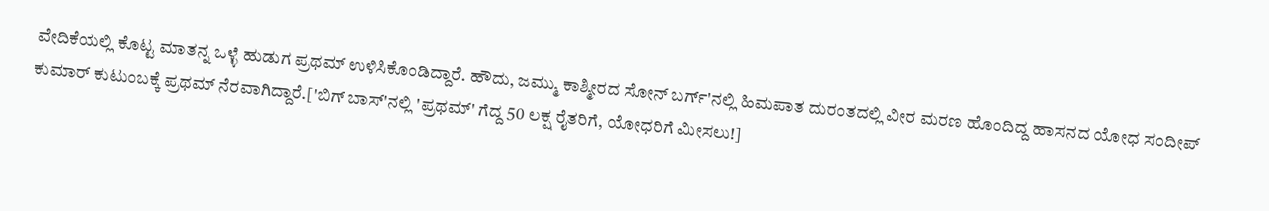ವೇದಿಕೆಯಲ್ಲಿ ಕೊಟ್ಟ ಮಾತನ್ನ ಒಳ್ಳೆ ಹುಡುಗ ಪ್ರಥಮ್ ಉಳಿಸಿಕೊಂಡಿದ್ದಾರೆ. ಹೌದು, ಜಮ್ಮು ಕಾಶ್ಮೀರದ ಸೋನ್ ಬರ್ಗ್'ನಲ್ಲಿ ಹಿಮಪಾತ ದುರಂತದಲ್ಲಿ ವೀರ ಮರಣ ಹೊಂದಿದ್ದ ಹಾಸನದ ಯೋಧ ಸಂದೀಪ್ ಕುಮಾರ್ ಕುಟುಂಬಕ್ಕೆ ಪ್ರಥಮ್ ನೆರವಾಗಿದ್ದಾರೆ.['ಬಿಗ್ ಬಾಸ್'ನಲ್ಲಿ 'ಪ್ರಥಮ್' ಗೆದ್ದ 50 ಲಕ್ಷ ರೈತರಿಗೆ, ಯೋಧರಿಗೆ ಮೀಸಲು!]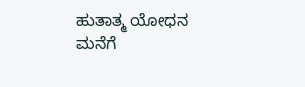ಹುತಾತ್ಮ ಯೋಧನ ಮನೆಗೆ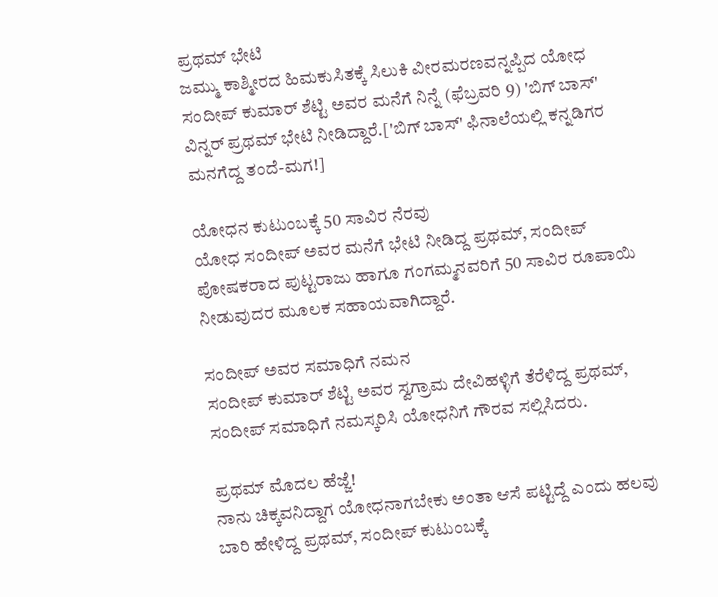ಪ್ರಥಮ್ ಭೇಟಿ
ಜಮ್ಮು ಕಾಶ್ಮೀರದ ಹಿಮಕುಸಿತಕ್ಕೆ ಸಿಲುಕಿ ವೀರಮರಣವನ್ನಪ್ಪಿದ ಯೋಧ ಸಂದೀಪ್ ಕುಮಾರ್ ಶೆಟ್ಟಿ ಅವರ ಮನೆಗೆ ನಿನ್ನೆ (ಫೆಬ್ರವರಿ 9) 'ಬಿಗ್ ಬಾಸ್' ವಿನ್ನರ್ ಪ್ರಥಮ್ ಭೇಟಿ ನೀಡಿದ್ದಾರೆ.['ಬಿಗ್ ಬಾಸ್' ಫಿನಾಲೆಯಲ್ಲಿ ಕನ್ನಡಿಗರ ಮನಗೆದ್ದ ತಂದೆ-ಮಗ!]

ಯೋಧನ ಕುಟುಂಬಕ್ಕೆ 50 ಸಾವಿರ ನೆರವು
ಯೋಧ ಸಂದೀಪ್ ಅವರ ಮನೆಗೆ ಭೇಟಿ ನೀಡಿದ್ದ ಪ್ರಥಮ್, ಸಂದೀಪ್ ಪೋಷಕರಾದ ಪುಟ್ಟರಾಜು ಹಾಗೂ ಗಂಗಮ್ಮನವರಿಗೆ 50 ಸಾವಿರ ರೂಪಾಯಿ ನೀಡುವುದರ ಮೂಲಕ ಸಹಾಯವಾಗಿದ್ದಾರೆ.

ಸಂದೀಪ್ ಅವರ ಸಮಾಧಿಗೆ ನಮನ
ಸಂದೀಪ್ ಕುಮಾರ್ ಶೆಟ್ಟಿ ಅವರ ಸ್ವಗ್ರಾಮ ದೇವಿಹಳ್ಳಿಗೆ ತೆರೆಳಿದ್ದ ಪ್ರಥಮ್, ಸಂದೀಪ್ ಸಮಾಧಿಗೆ ನಮಸ್ಕರಿಸಿ ಯೋಧನಿಗೆ ಗೌರವ ಸಲ್ಲಿಸಿದರು.

ಪ್ರಥಮ್ ಮೊದಲ ಹೆಜ್ಜೆ!
ನಾನು ಚಿಕ್ಕವನಿದ್ದಾಗ ಯೋಧನಾಗಬೇಕು ಅಂತಾ ಆಸೆ ಪಟ್ಟಿದ್ದೆ ಎಂದು ಹಲವು ಬಾರಿ ಹೇಳಿದ್ದ ಪ್ರಥಮ್, ಸಂದೀಪ್ ಕುಟುಂಬಕ್ಕೆ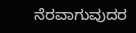ನೆರವಾಗುವುದರ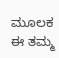ಮೂಲಕ ಈ ತಮ್ಮ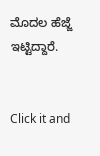ಮೊದಲ ಹೆಜ್ಜೆ ಇಟ್ಟಿದ್ದಾರೆ.


Click it and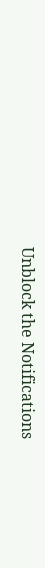Unblock the Notifications